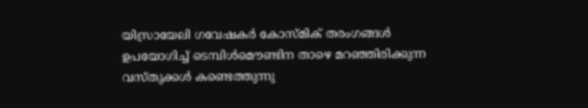യിസ്രായേലി ഗവേഷകര്‍ കോസ്മിക് തരംഗങ്ങള്‍ ഉപയോഗിച്ച് ടെമ്പിള്‍മൌണ്ടിന താഴെ മറഞ്ഞിരിക്കുന്ന വസ്തുക്കള്‍ കണ്ടെത്തുന്നു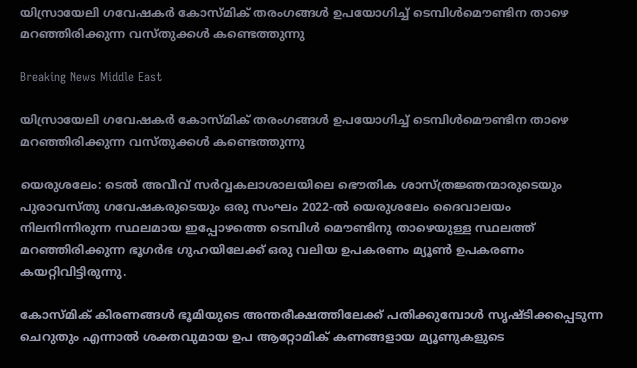യിസ്രായേലി ഗവേഷകര്‍ കോസ്മിക് തരംഗങ്ങള്‍ ഉപയോഗിച്ച് ടെമ്പിള്‍മൌണ്ടിന താഴെ മറഞ്ഞിരിക്കുന്ന വസ്തുക്കള്‍ കണ്ടെത്തുന്നു

Breaking News Middle East

യിസ്രായേലി ഗവേഷകര്‍ കോസ്മിക് തരംഗങ്ങള്‍ ഉപയോഗിച്ച് ടെമ്പിള്‍മൌണ്ടിന താഴെ മറഞ്ഞിരിക്കുന്ന വസ്തുക്കള്‍ കണ്ടെത്തുന്നു

യെരുശലേം: ടെല്‍ അവീവ് സര്‍വ്വകലാശാലയിലെ ഭൌതിക ശാസ്ത്രജ്ഞന്മാരുടെയും പുരാവസ്തു ഗവേഷകരുടെയും ഒരു സംഘം 2022-ല്‍ യെരുശലേം ദൈവാലയം നിലനിന്നിരുന്ന സ്ഥലമായ ഇപ്പോഴത്തെ ടെമ്പിള്‍ മൌണ്ടിനു താഴെയുള്ള സ്ഥലത്ത് മറഞ്ഞിരിക്കുന്ന ഭൂഗര്‍ഭ ഗുഹയിലേക്ക് ഒരു വലിയ ഉപകരണം മ്യൂണ്‍ ഉപകരണം കയറ്റിവിട്ടിരുന്നു.

കോസ്മിക് കിരണങ്ങള്‍ ഭൂമിയുടെ അന്തരീക്ഷത്തിലേക്ക് പതിക്കുമ്പോള്‍ സൃഷ്ടിക്കപ്പെടുന്ന ചെറുതും എന്നാല്‍ ശക്തവുമായ ഉപ ആറ്റോമിക് കണങ്ങളായ മ്യൂണുകളുടെ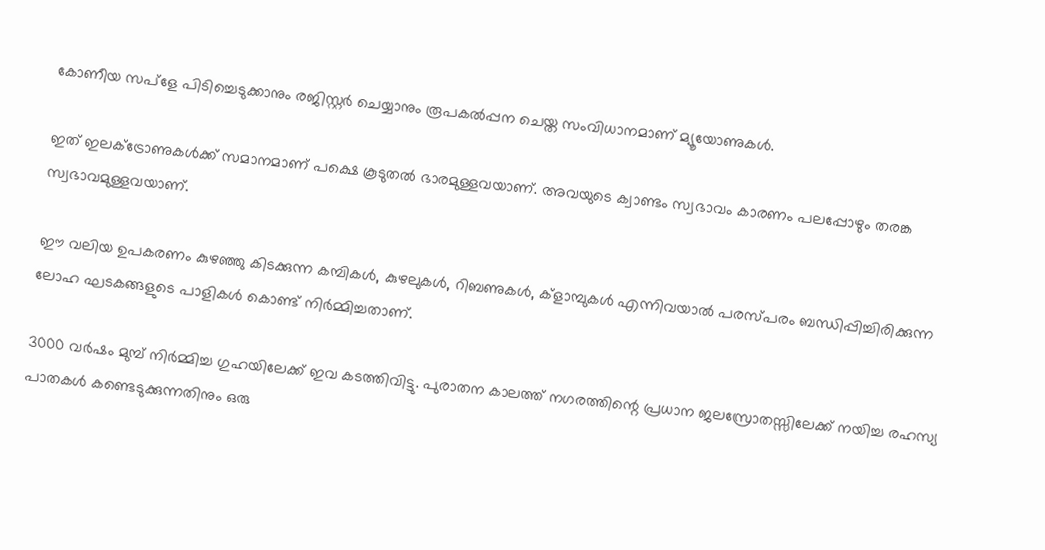കോണീയ സപ്ളേ പിടിച്ചെടുക്കാനും രജിസ്റ്റര്‍ ചെയ്യാനും രൂപകല്‍പ്പന ചെയ്ത സംവിധാനമാണ് മ്യൂയോണുകള്‍.

ഇത് ഇലക്ട്രോണുകള്‍ക്ക് സമാനമാണ് പക്ഷെ കൂടുതല്‍ ഭാരമുള്ളവയാണ്. അവയുടെ ക്വാണ്ടം സ്വഭാവം കാരണം പലപ്പോഴും തരങ്ക സ്വഭാവമുള്ളവയാണ്.

ഈ വലിയ ഉപകരണം കുഴഞ്ഞു കിടക്കുന്ന കമ്പികള്‍, കുഴലുകള്‍, റിബണുകള്‍, ക്ളാമ്പുകള്‍ എന്നിവയാല്‍ പരസ്പരം ബന്ധിപ്പിച്ചിരിക്കുന്ന ലോഹ ഘടകങ്ങളുടെ പാളികള്‍ കൊണ്ട് നിര്‍മ്മിച്ചതാണ്.

3000 വര്‍ഷം മുമ്പ് നിര്‍മ്മിച്ച ഗുഹയിലേക്ക് ഇവ കടത്തിവിട്ടു. പുരാതന കാലത്ത് നഗരത്തിന്റെ പ്രധാന ജലസ്രോതസ്സിലേക്ക് നയിച്ച രഹസ്യ പാതകള്‍ കണ്ടെടുക്കുന്നതിനും ഒരു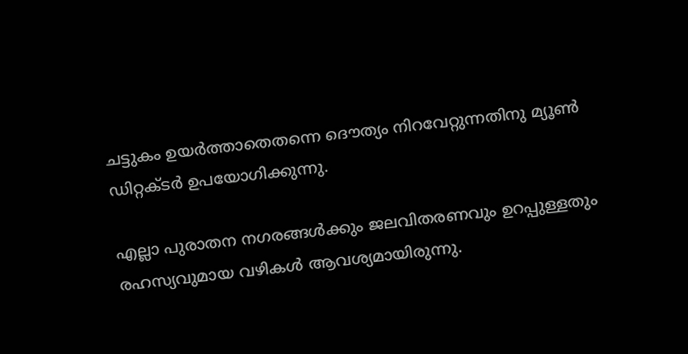ചട്ടുകം ഉയര്‍ത്താതെതന്നെ ദൌത്യം നിറവേറ്റുന്നതിനു മ്യൂണ്‍ ഡിറ്റക്ടര്‍ ഉപയോഗിക്കുന്നു.

എല്ലാ പുരാതന നഗരങ്ങള്‍ക്കും ജലവിതരണവും ഉറപ്പുള്ളതും രഹസ്യവുമായ വഴികള്‍ ആവശ്യമായിരുന്നു.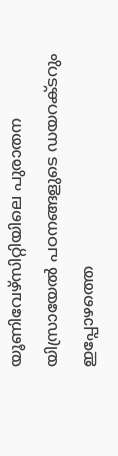യൂണിവേഴ്സിറ്റിയിലെ പുരാതന യിസ്രായേല്‍ പഠനങ്ങളുടെ ഡയറക്ടറും ഇപ്പോഴത്തെ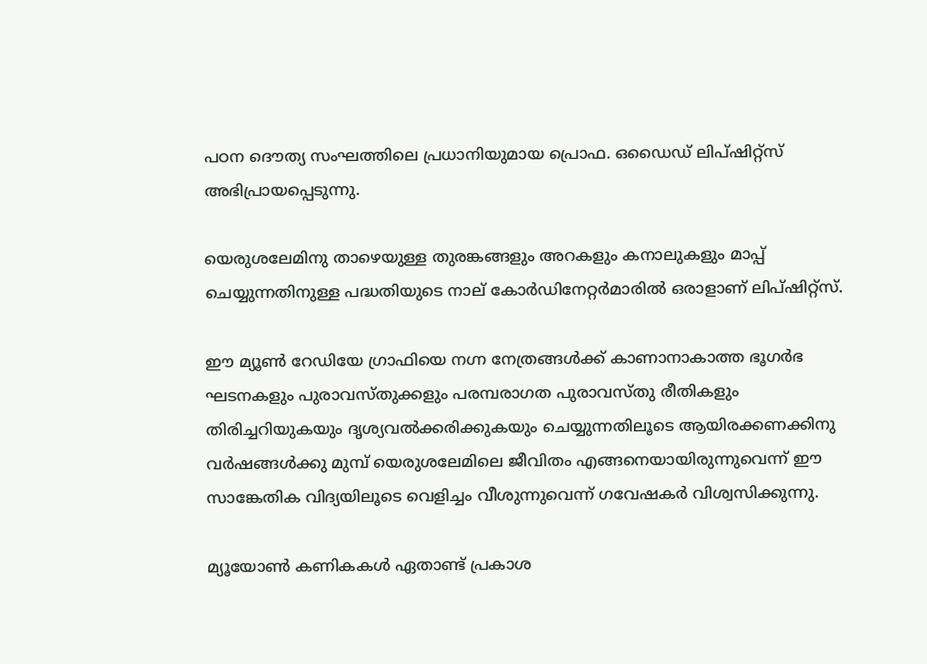പഠന ദൌത്യ സംഘത്തിലെ പ്രധാനിയുമായ പ്രൊഫ. ഒഡൈഡ് ലിപ്ഷിറ്റ്സ് അഭിപ്രായപ്പെടുന്നു.

യെരുശലേമിനു താഴെയുള്ള തുരങ്കങ്ങളും അറകളും കനാലുകളും മാപ്പ് ചെയ്യുന്നതിനുള്ള പദ്ധതിയുടെ നാല് കോര്‍ഡിനേറ്റര്‍മാരില്‍ ഒരാളാണ് ലിപ്ഷിറ്റ്സ്.

ഈ മ്യൂണ്‍ റേഡിയേ ഗ്രാഫിയെ നഗ്ന നേത്രങ്ങള്‍ക്ക് കാണാനാകാത്ത ഭൂഗര്‍ഭ ഘടനകളും പുരാവസ്തുക്കളും പരമ്പരാഗത പുരാവസ്തു രീതികളും തിരിച്ചറിയുകയും ദൃശ്യവല്‍ക്കരിക്കുകയും ചെയ്യുന്നതിലൂടെ ആയിരക്കണക്കിനു വര്‍ഷങ്ങള്‍ക്കു മുമ്പ് യെരുശലേമിലെ ജീവിതം എങ്ങനെയായിരുന്നുവെന്ന് ഈ സാങ്കേതിക വിദ്യയിലൂടെ വെളിച്ചം വീശുന്നുവെന്ന് ഗവേഷകര്‍ വിശ്വസിക്കുന്നു.

മ്യൂയോണ്‍ കണികകള്‍ ഏതാണ്ട് പ്രകാശ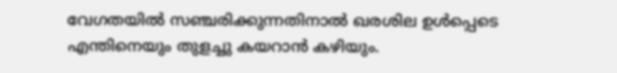വേഗതയില്‍ സഞ്ചരിക്കുന്നതിനാല്‍ ഖരശില ഉള്‍പ്പെടെ എന്തിനെയും തുളച്ചു കയറാന്‍ കഴിയും.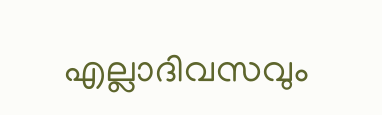എല്ലാദിവസവും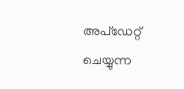അപ്ഡേറ്റ് ചെയ്യുന്ന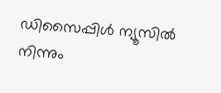ഡിസൈപ്പിൾ ന്യൂസിൽ നിന്നും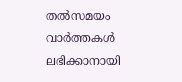തൽസമയം വാർത്തകൾ ലഭിക്കാനായി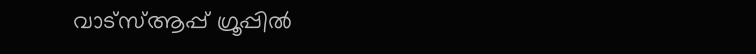വാട്സ്ആപ്പ് ഗ്രൂപ്പിൽ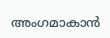അംഗമാകാൻ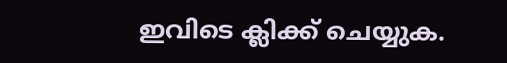ഇവിടെ ക്ലിക്ക് ചെയ്യുക.